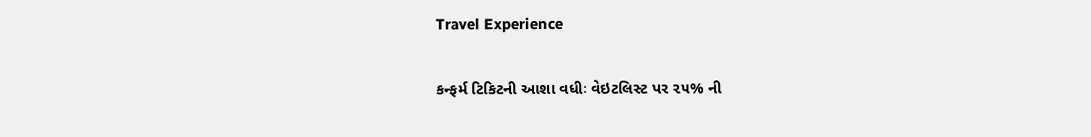Travel Experience

કન્‍ફર્મ ટિકિટની આશા વધીઃ વેઇટલિસ્‍ટ પર ૨૫% ની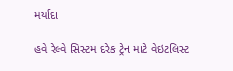મર્યાદા

હવે રેલ્‍વે સિસ્‍ટમ દરેક ટ્રેન માટે વેઇટલિસ્‍ટ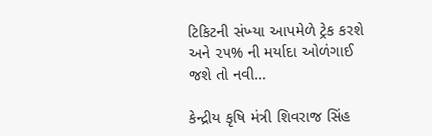ટિકિટની સંખ્‍યા આપમેળે ટ્રેક કરશે અને ૨૫% ની મર્યાદા ઓળંગાઈ જશે તો નવી…

કેન્દ્રીય કૃષિ મંત્રી શિવરાજ સિંહ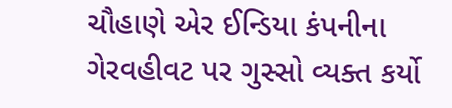ચૌહાણે એર ઈન્ડિયા કંપનીના ગેરવહીવટ પર ગુસ્સો વ્યક્ત કર્યો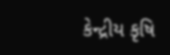કેન્દ્રીય કૃષિ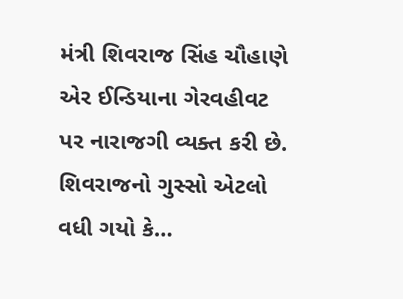મંત્રી શિવરાજ સિંહ ચૌહાણે એર ઈન્ડિયાના ગેરવહીવટ પર નારાજગી વ્યક્ત કરી છે. શિવરાજનો ગુસ્સો એટલો વધી ગયો કે…